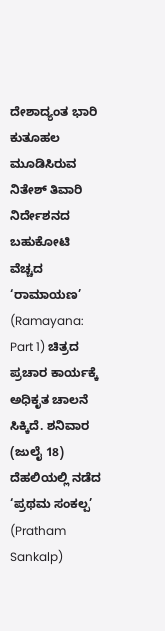ದೇಶಾದ್ಯಂತ ಭಾರಿ ಕುತೂಹಲ ಮೂಡಿಸಿರುವ ನಿತೇಶ್ ತಿವಾರಿ ನಿರ್ದೇಶನದ ಬಹುಕೋಟಿ ವೆಚ್ಚದ ‘ರಾಮಾಯಣ’ (Ramayana: Part 1) ಚಿತ್ರದ ಪ್ರಚಾರ ಕಾರ್ಯಕ್ಕೆ ಅಧಿಕೃತ ಚಾಲನೆ ಸಿಕ್ಕಿದೆ. ಶನಿವಾರ (ಜುಲೈ 18) ದೆಹಲಿಯಲ್ಲಿ ನಡೆದ ‘ಪ್ರಥಮ ಸಂಕಲ್ಪ’ (Pratham Sankalp)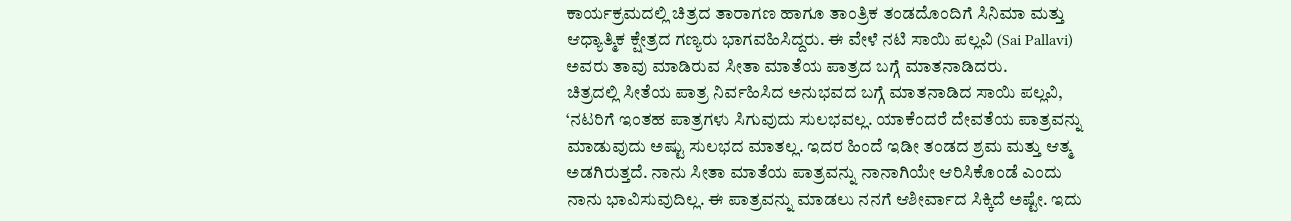ಕಾರ್ಯಕ್ರಮದಲ್ಲಿ ಚಿತ್ರದ ತಾರಾಗಣ ಹಾಗೂ ತಾಂತ್ರಿಕ ತಂಡದೊಂದಿಗೆ ಸಿನಿಮಾ ಮತ್ತು ಆಧ್ಯಾತ್ಮಿಕ ಕ್ಷೇತ್ರದ ಗಣ್ಯರು ಭಾಗವಹಿಸಿದ್ದರು. ಈ ವೇಳೆ ನಟಿ ಸಾಯಿ ಪಲ್ಲವಿ (Sai Pallavi) ಅವರು ತಾವು ಮಾಡಿರುವ ಸೀತಾ ಮಾತೆಯ ಪಾತ್ರದ ಬಗ್ಗೆ ಮಾತನಾಡಿದರು.
ಚಿತ್ರದಲ್ಲಿ ಸೀತೆಯ ಪಾತ್ರ ನಿರ್ವಹಿಸಿದ ಅನುಭವದ ಬಗ್ಗೆ ಮಾತನಾಡಿದ ಸಾಯಿ ಪಲ್ಲವಿ, ‘ನಟರಿಗೆ ಇಂತಹ ಪಾತ್ರಗಳು ಸಿಗುವುದು ಸುಲಭವಲ್ಲ. ಯಾಕೆಂದರೆ ದೇವತೆಯ ಪಾತ್ರವನ್ನು ಮಾಡುವುದು ಅಷ್ಟು ಸುಲಭದ ಮಾತಲ್ಲ. ಇದರ ಹಿಂದೆ ಇಡೀ ತಂಡದ ಶ್ರಮ ಮತ್ತು ಆತ್ಮ ಅಡಗಿರುತ್ತದೆ. ನಾನು ಸೀತಾ ಮಾತೆಯ ಪಾತ್ರವನ್ನು ನಾನಾಗಿಯೇ ಆರಿಸಿಕೊಂಡೆ ಎಂದು ನಾನು ಭಾವಿಸುವುದಿಲ್ಲ. ಈ ಪಾತ್ರವನ್ನು ಮಾಡಲು ನನಗೆ ಆಶೀರ್ವಾದ ಸಿಕ್ಕಿದೆ ಅಷ್ಟೇ. ಇದು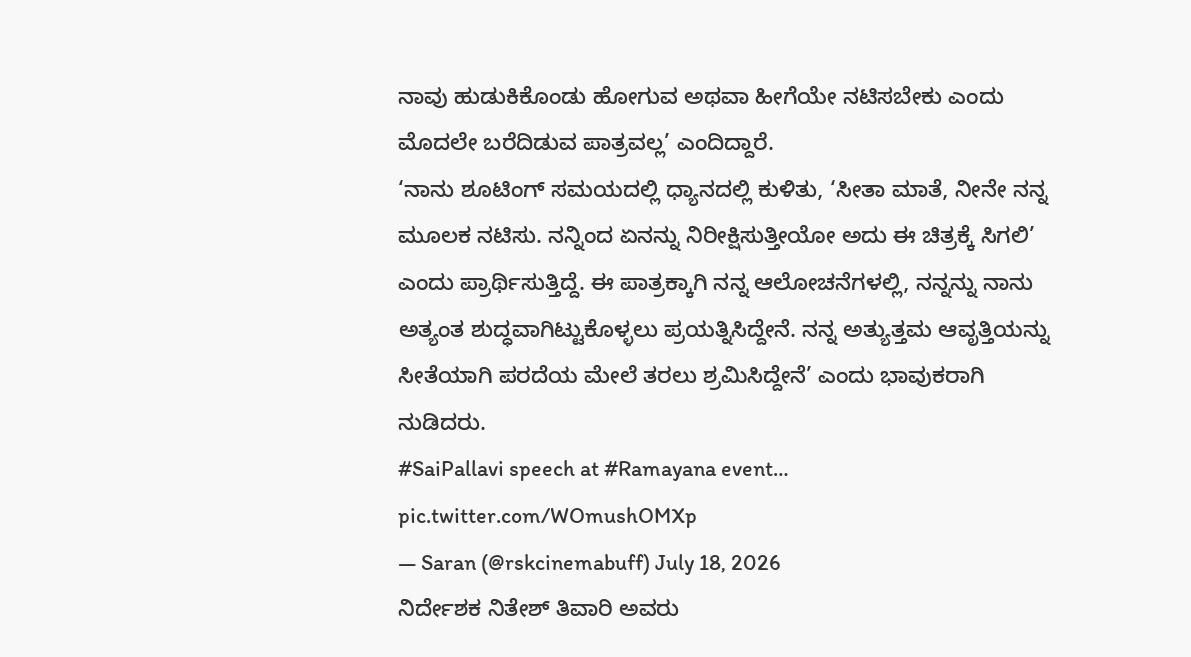ನಾವು ಹುಡುಕಿಕೊಂಡು ಹೋಗುವ ಅಥವಾ ಹೀಗೆಯೇ ನಟಿಸಬೇಕು ಎಂದು ಮೊದಲೇ ಬರೆದಿಡುವ ಪಾತ್ರವಲ್ಲ’ ಎಂದಿದ್ದಾರೆ.
‘ನಾನು ಶೂಟಿಂಗ್ ಸಮಯದಲ್ಲಿ ಧ್ಯಾನದಲ್ಲಿ ಕುಳಿತು, ‘ಸೀತಾ ಮಾತೆ, ನೀನೇ ನನ್ನ ಮೂಲಕ ನಟಿಸು. ನನ್ನಿಂದ ಏನನ್ನು ನಿರೀಕ್ಷಿಸುತ್ತೀಯೋ ಅದು ಈ ಚಿತ್ರಕ್ಕೆ ಸಿಗಲಿ’ ಎಂದು ಪ್ರಾರ್ಥಿಸುತ್ತಿದ್ದೆ. ಈ ಪಾತ್ರಕ್ಕಾಗಿ ನನ್ನ ಆಲೋಚನೆಗಳಲ್ಲಿ, ನನ್ನನ್ನು ನಾನು ಅತ್ಯಂತ ಶುದ್ಧವಾಗಿಟ್ಟುಕೊಳ್ಳಲು ಪ್ರಯತ್ನಿಸಿದ್ದೇನೆ. ನನ್ನ ಅತ್ಯುತ್ತಮ ಆವೃತ್ತಿಯನ್ನು ಸೀತೆಯಾಗಿ ಪರದೆಯ ಮೇಲೆ ತರಲು ಶ್ರಮಿಸಿದ್ದೇನೆ’ ಎಂದು ಭಾವುಕರಾಗಿ ನುಡಿದರು.
#SaiPallavi speech at #Ramayana event… pic.twitter.com/WOmushOMXp
— Saran (@rskcinemabuff) July 18, 2026
ನಿರ್ದೇಶಕ ನಿತೇಶ್ ತಿವಾರಿ ಅವರು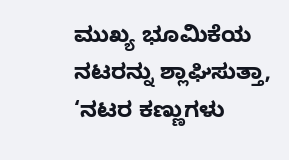ಮುಖ್ಯ ಭೂಮಿಕೆಯ ನಟರನ್ನು ಶ್ಲಾಘಿಸುತ್ತಾ, ‘ನಟರ ಕಣ್ಣುಗಳು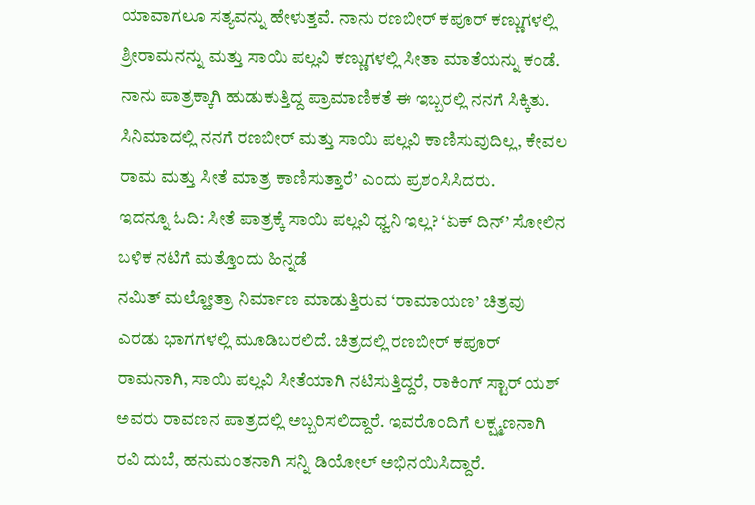ಯಾವಾಗಲೂ ಸತ್ಯವನ್ನು ಹೇಳುತ್ತವೆ. ನಾನು ರಣಬೀರ್ ಕಪೂರ್ ಕಣ್ಣುಗಳಲ್ಲಿ ಶ್ರೀರಾಮನನ್ನು ಮತ್ತು ಸಾಯಿ ಪಲ್ಲವಿ ಕಣ್ಣುಗಳಲ್ಲಿ ಸೀತಾ ಮಾತೆಯನ್ನು ಕಂಡೆ. ನಾನು ಪಾತ್ರಕ್ಕಾಗಿ ಹುಡುಕುತ್ತಿದ್ದ ಪ್ರಾಮಾಣಿಕತೆ ಈ ಇಬ್ಬರಲ್ಲಿ ನನಗೆ ಸಿಕ್ಕಿತು. ಸಿನಿಮಾದಲ್ಲಿ ನನಗೆ ರಣಬೀರ್ ಮತ್ತು ಸಾಯಿ ಪಲ್ಲವಿ ಕಾಣಿಸುವುದಿಲ್ಲ, ಕೇವಲ ರಾಮ ಮತ್ತು ಸೀತೆ ಮಾತ್ರ ಕಾಣಿಸುತ್ತಾರೆ’ ಎಂದು ಪ್ರಶಂಸಿಸಿದರು.
ಇದನ್ನೂ ಓದಿ: ಸೀತೆ ಪಾತ್ರಕ್ಕೆ ಸಾಯಿ ಪಲ್ಲವಿ ಧ್ವನಿ ಇಲ್ಲ? ‘ಏಕ್ ದಿನ್’ ಸೋಲಿನ ಬಳಿಕ ನಟಿಗೆ ಮತ್ತೊಂದು ಹಿನ್ನಡೆ
ನಮಿತ್ ಮಲ್ಹೋತ್ರಾ ನಿರ್ಮಾಣ ಮಾಡುತ್ತಿರುವ ‘ರಾಮಾಯಣ’ ಚಿತ್ರವು ಎರಡು ಭಾಗಗಳಲ್ಲಿ ಮೂಡಿಬರಲಿದೆ. ಚಿತ್ರದಲ್ಲಿ ರಣಬೀರ್ ಕಪೂರ್ ರಾಮನಾಗಿ, ಸಾಯಿ ಪಲ್ಲವಿ ಸೀತೆಯಾಗಿ ನಟಿಸುತ್ತಿದ್ದರೆ, ರಾಕಿಂಗ್ ಸ್ಟಾರ್ ಯಶ್ ಅವರು ರಾವಣನ ಪಾತ್ರದಲ್ಲಿ ಅಬ್ಬರಿಸಲಿದ್ದಾರೆ. ಇವರೊಂದಿಗೆ ಲಕ್ಷ್ಮಣನಾಗಿ ರವಿ ದುಬೆ, ಹನುಮಂತನಾಗಿ ಸನ್ನಿ ಡಿಯೋಲ್ ಅಭಿನಯಿಸಿದ್ದಾರೆ.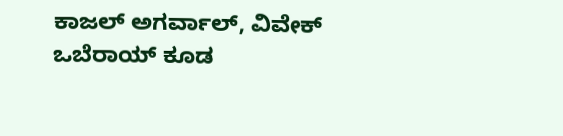ಕಾಜಲ್ ಅಗರ್ವಾಲ್, ವಿವೇಕ್ ಒಬೆರಾಯ್ ಕೂಡ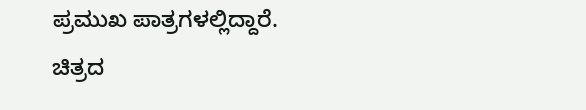ಪ್ರಮುಖ ಪಾತ್ರಗಳಲ್ಲಿದ್ದಾರೆ. ಚಿತ್ರದ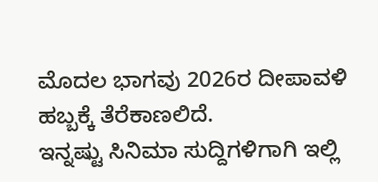ಮೊದಲ ಭಾಗವು 2026ರ ದೀಪಾವಳಿ ಹಬ್ಬಕ್ಕೆ ತೆರೆಕಾಣಲಿದೆ.
ಇನ್ನಷ್ಟು ಸಿನಿಮಾ ಸುದ್ದಿಗಳಿಗಾಗಿ ಇಲ್ಲಿ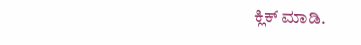ಕ್ಲಿಕ್ ಮಾಡಿ.